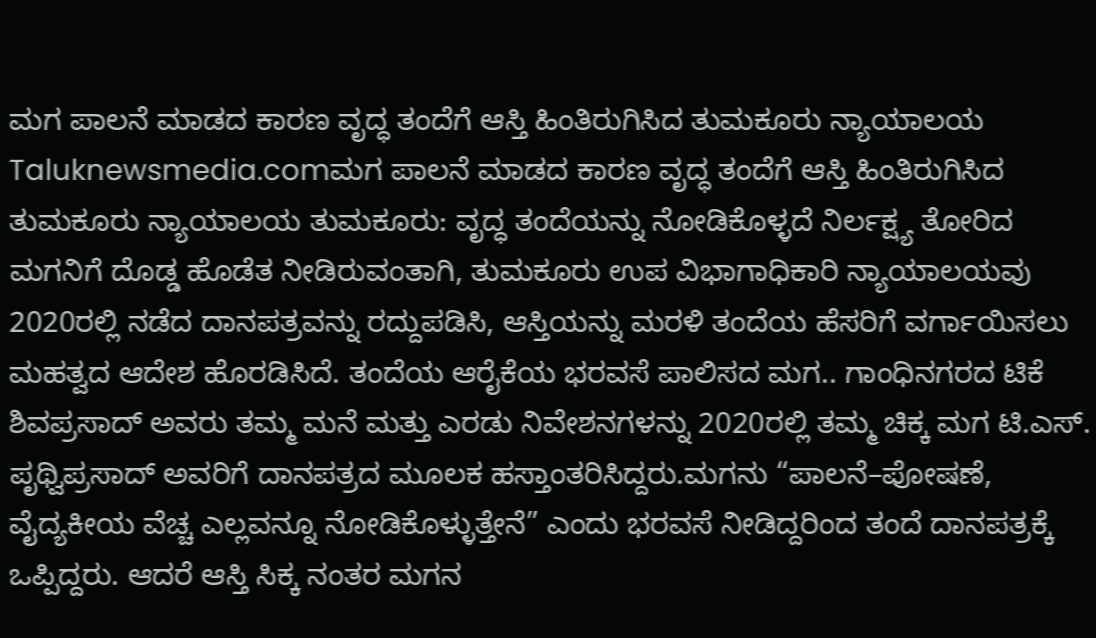ಮಗ ಪಾಲನೆ ಮಾಡದ ಕಾರಣ ವೃದ್ಧ ತಂದೆಗೆ ಆಸ್ತಿ ಹಿಂತಿರುಗಿಸಿದ ತುಮಕೂರು ನ್ಯಾಯಾಲಯ
Taluknewsmedia.comಮಗ ಪಾಲನೆ ಮಾಡದ ಕಾರಣ ವೃದ್ಧ ತಂದೆಗೆ ಆಸ್ತಿ ಹಿಂತಿರುಗಿಸಿದ ತುಮಕೂರು ನ್ಯಾಯಾಲಯ ತುಮಕೂರು: ವೃದ್ಧ ತಂದೆಯನ್ನು ನೋಡಿಕೊಳ್ಳದೆ ನಿರ್ಲಕ್ಷ್ಯ ತೋರಿದ ಮಗನಿಗೆ ದೊಡ್ಡ ಹೊಡೆತ ನೀಡಿರುವಂತಾಗಿ, ತುಮಕೂರು ಉಪ ವಿಭಾಗಾಧಿಕಾರಿ ನ್ಯಾಯಾಲಯವು 2020ರಲ್ಲಿ ನಡೆದ ದಾನಪತ್ರವನ್ನು ರದ್ದುಪಡಿಸಿ, ಆಸ್ತಿಯನ್ನು ಮರಳಿ ತಂದೆಯ ಹೆಸರಿಗೆ ವರ್ಗಾಯಿಸಲು ಮಹತ್ವದ ಆದೇಶ ಹೊರಡಿಸಿದೆ. ತಂದೆಯ ಆರೈಕೆಯ ಭರವಸೆ ಪಾಲಿಸದ ಮಗ.. ಗಾಂಧಿನಗರದ ಟಿಕೆ ಶಿವಪ್ರಸಾದ್ ಅವರು ತಮ್ಮ ಮನೆ ಮತ್ತು ಎರಡು ನಿವೇಶನಗಳನ್ನು 2020ರಲ್ಲಿ ತಮ್ಮ ಚಿಕ್ಕ ಮಗ ಟಿ.ಎಸ್. ಪೃಥ್ವಿಪ್ರಸಾದ್ ಅವರಿಗೆ ದಾನಪತ್ರದ ಮೂಲಕ ಹಸ್ತಾಂತರಿಸಿದ್ದರು.ಮಗನು “ಪಾಲನೆ–ಪೋಷಣೆ, ವೈದ್ಯಕೀಯ ವೆಚ್ಚ ಎಲ್ಲವನ್ನೂ ನೋಡಿಕೊಳ್ಳುತ್ತೇನೆ” ಎಂದು ಭರವಸೆ ನೀಡಿದ್ದರಿಂದ ತಂದೆ ದಾನಪತ್ರಕ್ಕೆ ಒಪ್ಪಿದ್ದರು. ಆದರೆ ಆಸ್ತಿ ಸಿಕ್ಕ ನಂತರ ಮಗನ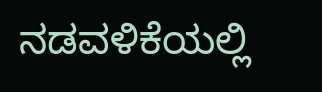ನಡವಳಿಕೆಯಲ್ಲಿ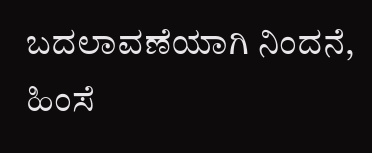ಬದಲಾವಣೆಯಾಗಿ ನಿಂದನೆ, ಹಿಂಸೆ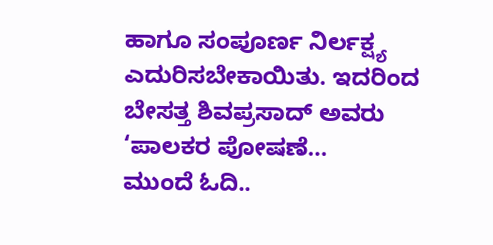ಹಾಗೂ ಸಂಪೂರ್ಣ ನಿರ್ಲಕ್ಷ್ಯ ಎದುರಿಸಬೇಕಾಯಿತು. ಇದರಿಂದ ಬೇಸತ್ತ ಶಿವಪ್ರಸಾದ್ ಅವರು ‘ಪಾಲಕರ ಪೋಷಣೆ…
ಮುಂದೆ ಓದಿ..